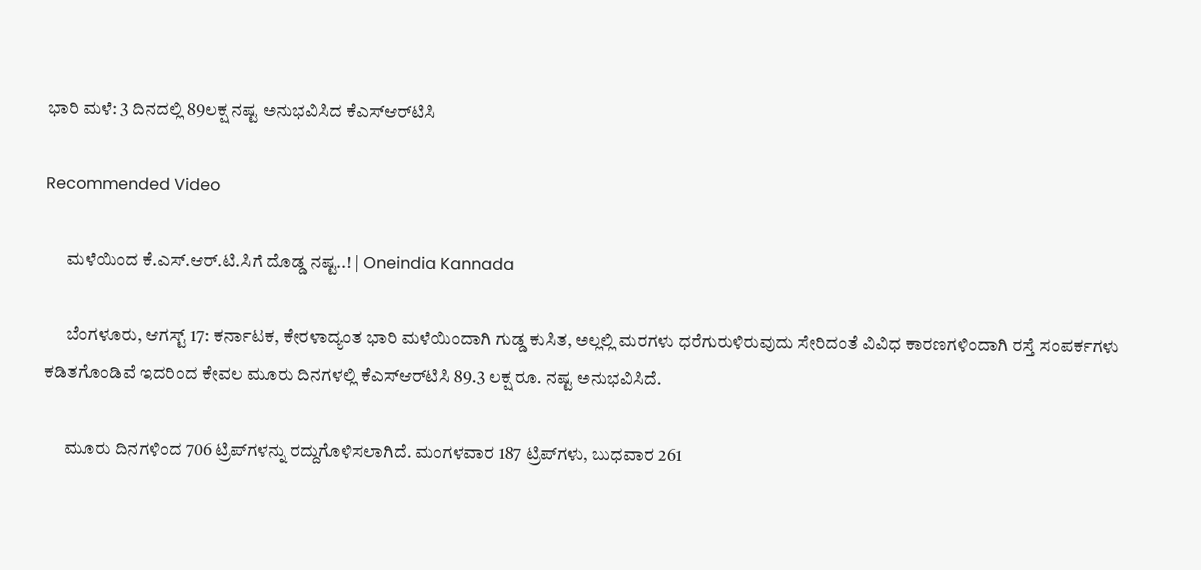ಭಾರಿ ಮಳೆ: 3 ದಿನದಲ್ಲಿ 89ಲಕ್ಷ ನಷ್ಟ ಅನುಭವಿಸಿದ ಕೆಎಸ್‌ಆರ್‌ಟಿಸಿ

Recommended Video

      ಮಳೆಯಿಂದ ಕೆ.ಎಸ್.ಆರ್.ಟಿ.ಸಿಗೆ ದೊಡ್ಡ ನಷ್ಟ..! | Oneindia Kannada

      ಬೆಂಗಳೂರು, ಆಗಸ್ಟ್ 17: ಕರ್ನಾಟಕ, ಕೇರಳಾದ್ಯಂತ ಭಾರಿ ಮಳೆಯಿಂದಾಗಿ ಗುಡ್ಡ ಕುಸಿತ, ಅಲ್ಲಲ್ಲಿ ಮರಗಳು ಧರೆಗುರುಳಿರುವುದು ಸೇರಿದಂತೆ ವಿವಿಧ ಕಾರಣಗಳಿಂದಾಗಿ ರಸ್ತೆ ಸಂಪರ್ಕಗಳು ಕಡಿತಗೊಂಡಿವೆ ಇದರಿಂದ ಕೇವಲ ಮೂರು ದಿನಗಳಲ್ಲಿ ಕೆಎಸ್‌ಆರ್‌ಟಿಸಿ 89.3 ಲಕ್ಷ ರೂ. ನಷ್ಟ ಅನುಭವಿಸಿದೆ.

      ಮೂರು ದಿನಗಳಿಂದ 706 ಟ್ರಿಪ್‌ಗಳನ್ನು ರದ್ದುಗೊಳಿಸಲಾಗಿದೆ. ಮಂಗಳವಾರ 187 ಟ್ರಿಪ್‌ಗಳು, ಬುಧವಾರ 261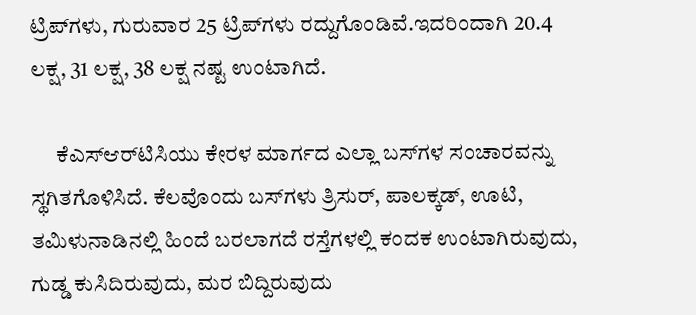ಟ್ರಿಪ್‌ಗಳು, ಗುರುವಾರ 25 ಟ್ರಿಪ್‌ಗಳು ರದ್ದುಗೊಂಡಿವೆ.ಇದರಿಂದಾಗಿ 20.4 ಲಕ್ಷ, 31 ಲಕ್ಷ, 38 ಲಕ್ಷ ನಷ್ಟ ಉಂಟಾಗಿದೆ.

      ಕೆಎಸ್‌ಆರ್‌ಟಿಸಿಯು ಕೇರಳ ಮಾರ್ಗದ ಎಲ್ಲಾ ಬಸ್‌ಗಳ ಸಂಚಾರವನ್ನು ಸ್ಥಗಿತಗೊಳಿಸಿದೆ. ಕೆಲವೊಂದು ಬಸ್‌ಗಳು ತ್ರಿಸುರ್‌, ಪಾಲಕ್ಕಡ್‌, ಊಟಿ, ತಮಿಳುನಾಡಿನಲ್ಲಿ ಹಿಂದೆ ಬರಲಾಗದೆ ರಸ್ತೆಗಳಲ್ಲಿ ಕಂದಕ ಉಂಟಾಗಿರುವುದು, ಗುಡ್ಡ ಕುಸಿದಿರುವುದು, ಮರ ಬಿದ್ದಿರುವುದು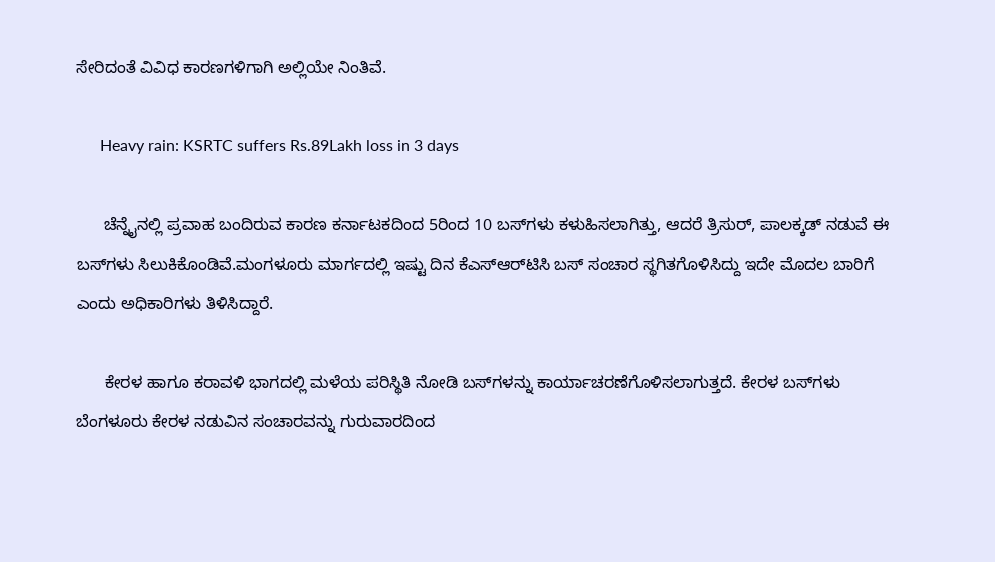ಸೇರಿದಂತೆ ವಿವಿಧ ಕಾರಣಗಳಿಗಾಗಿ ಅಲ್ಲಿಯೇ ನಿಂತಿವೆ.

      Heavy rain: KSRTC suffers Rs.89Lakh loss in 3 days

      ಚೆನ್ನೈನಲ್ಲಿ ಪ್ರವಾಹ ಬಂದಿರುವ ಕಾರಣ ಕರ್ನಾಟಕದಿಂದ 5ರಿಂದ 10 ಬಸ್‌ಗಳು ಕಳುಹಿಸಲಾಗಿತ್ತು, ಆದರೆ ತ್ರಿಸುರ್‌, ಪಾಲಕ್ಕಡ್‌ ನಡುವೆ ಈ ಬಸ್‌ಗಳು ಸಿಲುಕಿಕೊಂಡಿವೆ.ಮಂಗಳೂರು ಮಾರ್ಗದಲ್ಲಿ ಇಷ್ಟು ದಿನ ಕೆಎಸ್‌ಆರ್‌ಟಿಸಿ ಬಸ್‌ ಸಂಚಾರ ಸ್ಥಗಿತಗೊಳಿಸಿದ್ದು ಇದೇ ಮೊದಲ ಬಾರಿಗೆ ಎಂದು ಅಧಿಕಾರಿಗಳು ತಿಳಿಸಿದ್ದಾರೆ.

      ಕೇರಳ ಹಾಗೂ ಕರಾವಳಿ ಭಾಗದಲ್ಲಿ ಮಳೆಯ ಪರಿಸ್ಥಿತಿ ನೋಡಿ ಬಸ್‌ಗಳನ್ನು ಕಾರ್ಯಾಚರಣೆಗೊಳಿಸಲಾಗುತ್ತದೆ. ಕೇರಳ ಬಸ್‌ಗಳು ಬೆಂಗಳೂರು ಕೇರಳ ನಡುವಿನ ಸಂಚಾರವನ್ನು ಗುರುವಾರದಿಂದ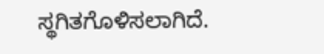ಸ್ಥಗಿತಗೊಳಿಸಲಾಗಿದೆ.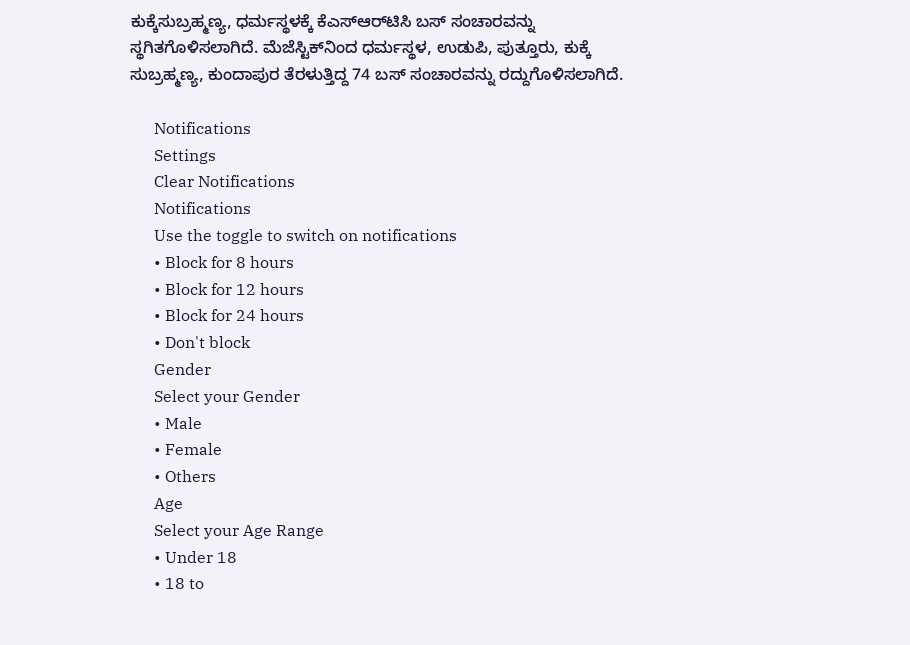ಕುಕ್ಕೆಸುಬ್ರಹ್ಮಣ್ಯ, ಧರ್ಮಸ್ಥಳಕ್ಕೆ ಕೆಎಸ್‌ಆರ್‌ಟಿಸಿ ಬಸ್‌ ಸಂಚಾರವನ್ನು ಸ್ಥಗಿತಗೊಳಿಸಲಾಗಿದೆ. ಮೆಜೆಸ್ಟಿಕ್‌ನಿಂದ ಧರ್ಮಸ್ಥಳ, ಉಡುಪಿ, ಪುತ್ತೂರು, ಕುಕ್ಕೆ ಸುಬ್ರಹ್ಮಣ್ಯ, ಕುಂದಾಪುರ ತೆರಳುತ್ತಿದ್ದ 74 ಬಸ್‌ ಸಂಚಾರವನ್ನು ರದ್ದುಗೊಳಿಸಲಾಗಿದೆ.

      Notifications
      Settings
      Clear Notifications
      Notifications
      Use the toggle to switch on notifications
      • Block for 8 hours
      • Block for 12 hours
      • Block for 24 hours
      • Don't block
      Gender
      Select your Gender
      • Male
      • Female
      • Others
      Age
      Select your Age Range
      • Under 18
      • 18 to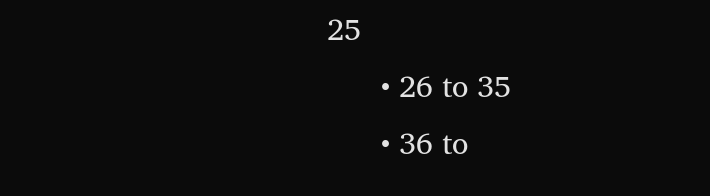25
      • 26 to 35
      • 36 to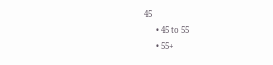45
      • 45 to 55
      • 55+